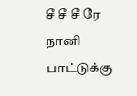சீ சீ சீ ரே நானி பாட்டுக்கு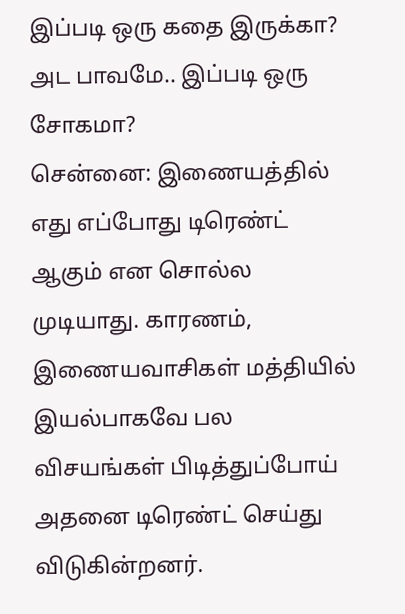இப்படி ஒரு கதை இருக்கா? அட பாவமே.. இப்படி ஒரு சோகமா?
சென்னை: இணையத்தில் எது எப்போது டிரெண்ட் ஆகும் என சொல்ல முடியாது. காரணம், இணையவாசிகள் மத்தியில் இயல்பாகவே பல விசயங்கள் பிடித்துப்போய் அதனை டிரெண்ட் செய்து விடுகின்றனர்.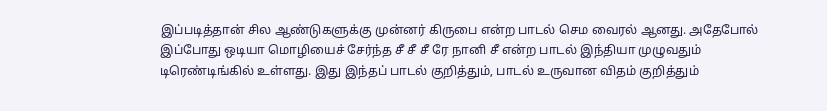இப்படித்தான் சில ஆண்டுகளுக்கு முன்னர் கிருபை என்ற பாடல் செம வைரல் ஆனது. அதேபோல் இப்போது ஒடியா மொழியைச் சேர்ந்த சீ சீ சீ ரே நானி சீ என்ற பாடல் இந்தியா முழுவதும் டிரெண்டிங்கில் உள்ளது. இது இந்தப் பாடல் குறித்தும், பாடல் உருவான விதம் குறித்தும்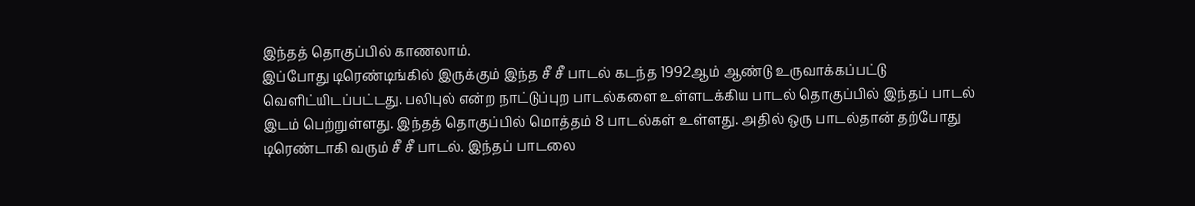இந்தத் தொகுப்பில் காணலாம்.
இப்போது டிரெண்டிங்கில் இருக்கும் இந்த சீ சீ பாடல் கடந்த 1992ஆம் ஆண்டு உருவாக்கப்பட்டு வெளிட்யிடப்பட்டது. பலிபுல் என்ற நாட்டுப்புற பாடல்களை உள்ளடக்கிய பாடல் தொகுப்பில் இந்தப் பாடல் இடம் பெற்றுள்ளது. இந்தத் தொகுப்பில் மொத்தம் 8 பாடல்கள் உள்ளது. அதில் ஒரு பாடல்தான் தற்போது டிரெண்டாகி வரும் சீ சீ பாடல். இந்தப் பாடலை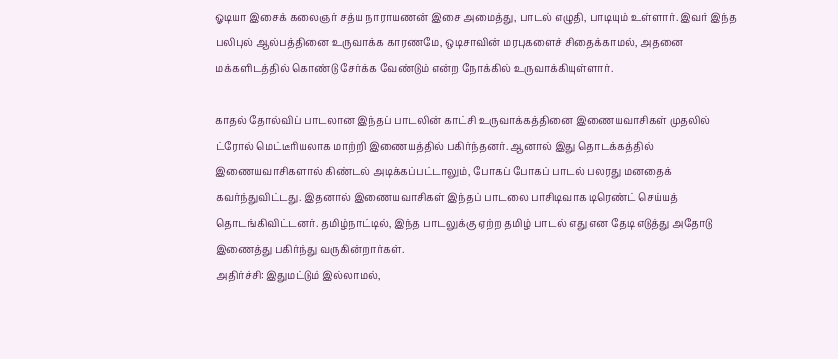ஓடியா இசைக் கலைஞர் சத்ய நாராயணன் இசை அமைத்து, பாடல் எழுதி, பாடியும் உள்ளார். இவர் இந்த பலிபுல் ஆல்பத்தினை உருவாக்க காரணமே, ஒடிசாவின் மரபுகளைச் சிதைக்காமல், அதனை மக்களிடத்தில் கொண்டு சேர்க்க வேண்டும் என்ற நோக்கில் உருவாக்கியுள்ளார்.

காதல் தோல்விப் பாடலான இந்தப் பாடலின் காட்சி உருவாக்கத்தினை இணையவாசிகள் முதலில் ட்ரோல் மெட்டீரியலாக மாற்றி இணையத்தில் பகிர்ந்தனர். ஆனால் இது தொடக்கத்தில் இணையவாசிகளால் கிண்டல் அடிக்கப்பட்டாலும், போகப் போகப் பாடல் பலரது மனதைக் கவர்ந்துவிட்டது. இதனால் இணையவாசிகள் இந்தப் பாடலை பாசிடிவாக டிரெண்ட் செய்யத் தொடங்கிவிட்டனர். தமிழ்நாட்டில், இந்த பாடலுக்கு ஏற்ற தமிழ் பாடல் எது என தேடி எடுத்து அதோடு இணைத்து பகிர்ந்து வருகின்றார்கள்.
அதிர்ச்சி: இதுமட்டும் இல்லாமல்,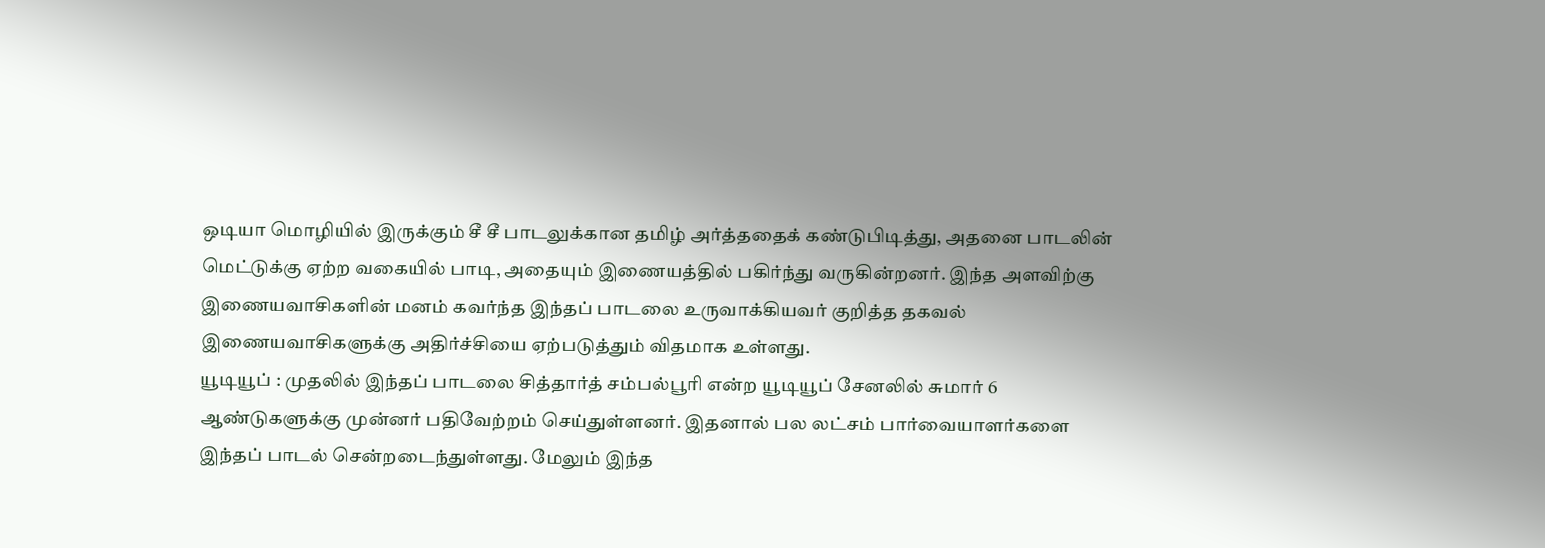ஒடியா மொழியில் இருக்கும் சீ சீ பாடலுக்கான தமிழ் அர்த்ததைக் கண்டுபிடித்து, அதனை பாடலின் மெட்டுக்கு ஏற்ற வகையில் பாடி, அதையும் இணையத்தில் பகிர்ந்து வருகின்றனர். இந்த அளவிற்கு இணையவாசிகளின் மனம் கவர்ந்த இந்தப் பாடலை உருவாக்கியவர் குறித்த தகவல் இணையவாசிகளுக்கு அதிர்ச்சியை ஏற்படுத்தும் விதமாக உள்ளது.
யூடியூப் : முதலில் இந்தப் பாடலை சித்தார்த் சம்பல்பூரி என்ற யூடியூப் சேனலில் சுமார் 6 ஆண்டுகளுக்கு முன்னர் பதிவேற்றம் செய்துள்ளனர். இதனால் பல லட்சம் பார்வையாளர்களை இந்தப் பாடல் சென்றடைந்துள்ளது. மேலும் இந்த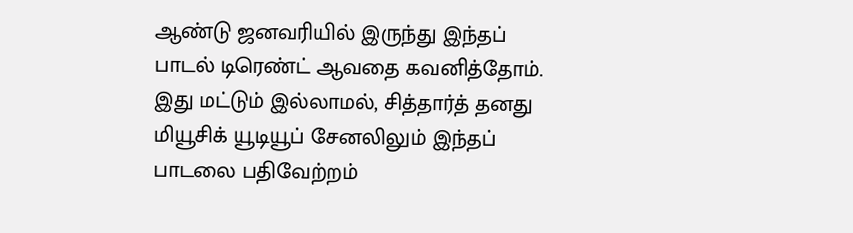ஆண்டு ஜனவரியில் இருந்து இந்தப் பாடல் டிரெண்ட் ஆவதை கவனித்தோம். இது மட்டும் இல்லாமல், சித்தார்த் தனது மியூசிக் யூடியூப் சேனலிலும் இந்தப் பாடலை பதிவேற்றம்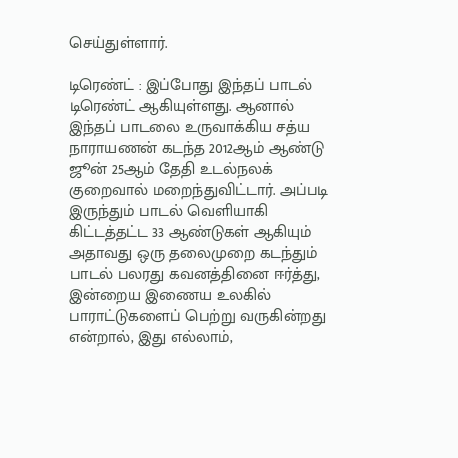செய்துள்ளார்.

டிரெண்ட் : இப்போது இந்தப் பாடல் டிரெண்ட் ஆகியுள்ளது. ஆனால் இந்தப் பாடலை உருவாக்கிய சத்ய நாராயணன் கடந்த 2012ஆம் ஆண்டு ஜூன் 25ஆம் தேதி உடல்நலக் குறைவால் மறைந்துவிட்டார். அப்படி இருந்தும் பாடல் வெளியாகி கிட்டத்தட்ட 33 ஆண்டுகள் ஆகியும் அதாவது ஒரு தலைமுறை கடந்தும் பாடல் பலரது கவனத்தினை ஈர்த்து, இன்றைய இணைய உலகில் பாராட்டுகளைப் பெற்று வருகின்றது என்றால், இது எல்லாம்,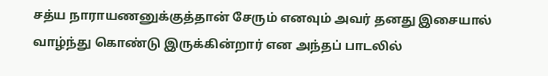சத்ய நாராயணனுக்குத்தான் சேரும் எனவும் அவர் தனது இசையால் வாழ்ந்து கொண்டு இருக்கின்றார் என அந்தப் பாடலில்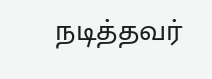நடித்தவர்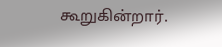கூறுகின்றார்.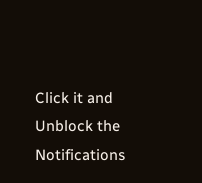Click it and Unblock the Notifications